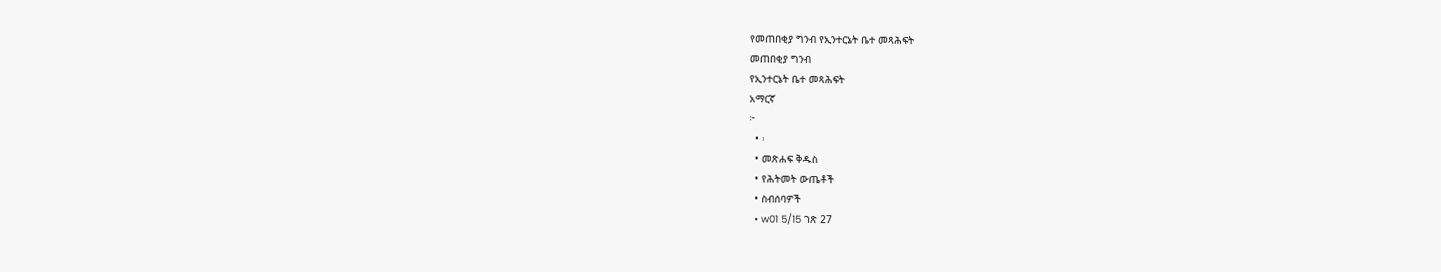የመጠበቂያ ግንብ የኢንተርኔት ቤተ መጻሕፍት
መጠበቂያ ግንብ
የኢንተርኔት ቤተ መጻሕፍት
አማርኛ
፦
  • ፡
  • መጽሐፍ ቅዱስ
  • የሕትመት ውጤቶች
  • ስብሰባዎች
  • w01 5/15 ገጽ 27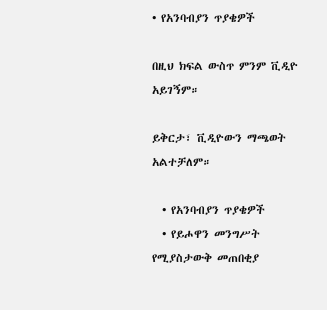• የአንባብያን ጥያቄዎች

በዚህ ክፍል ውስጥ ምንም ቪዲዮ አይገኝም።

ይቅርታ፣ ቪዲዮውን ማጫወት አልተቻለም።

  • የአንባብያን ጥያቄዎች
  • የይሖዋን መንግሥት የሚያስታውቅ መጠበቂያ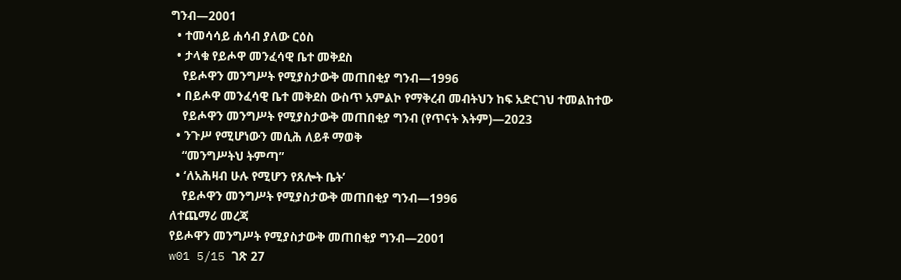ግንብ—2001
  • ተመሳሳይ ሐሳብ ያለው ርዕስ
  • ታላቁ የይሖዋ መንፈሳዊ ቤተ መቅደስ
    የይሖዋን መንግሥት የሚያስታውቅ መጠበቂያ ግንብ—1996
  • በይሖዋ መንፈሳዊ ቤተ መቅደስ ውስጥ አምልኮ የማቅረብ መብትህን ከፍ አድርገህ ተመልከተው
    የይሖዋን መንግሥት የሚያስታውቅ መጠበቂያ ግንብ (የጥናት እትም)—2023
  • ንጉሥ የሚሆነውን መሲሕ ለይቶ ማወቅ
    “መንግሥትህ ትምጣ”
  • ‘ለአሕዛብ ሁሉ የሚሆን የጸሎት ቤት’
    የይሖዋን መንግሥት የሚያስታውቅ መጠበቂያ ግንብ—1996
ለተጨማሪ መረጃ
የይሖዋን መንግሥት የሚያስታውቅ መጠበቂያ ግንብ—2001
w01 5/15 ገጽ 27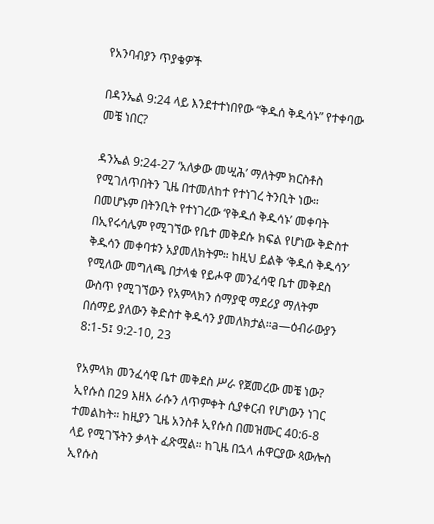የአንባብያን ጥያቄዎች

በዳንኤል 9:24 ላይ እንደተተነበየው “ቅዱሰ ቅዱሳኑ” የተቀባው መቼ ነበር?

ዳንኤል 9:24-27 ‘አለቃው መሢሕ’ ማለትም ክርስቶስ የሚገለጥበትን ጊዜ በተመለከተ የተነገረ ትንቢት ነው። በመሆኑም በትንቢት የተነገረው ‘የቅዱሰ ቅዱሳኑ’ መቀባት በኢየሩሳሌም የሚገኘው የቤተ መቅደሱ ክፍል የሆነው ቅድስተ ቅዱሳን መቀባቱን አያመለክትም። ከዚህ ይልቅ ‘ቅዱሰ ቅዱሳን’ የሚለው መግለጫ በታላቁ የይሖዋ መንፈሳዊ ቤተ መቅደስ ውስጥ የሚገኘውን የአምላክን ሰማያዊ ማደሪያ ማለትም በሰማይ ያለውን ቅድስተ ቅዱሳን ያመለክታል።a—ዕብራውያን 8:1-5፤ 9:2-10, 23

የአምላክ መንፈሳዊ ቤተ መቅደስ ሥራ የጀመረው መቼ ነው? ኢየሱስ በ29 እዘአ ራሱን ለጥምቀት ሲያቀርብ የሆነውን ነገር ተመልከት። ከዚያን ጊዜ አንስቶ ኢየሱስ በመዝሙር 40:6-8 ላይ የሚገኙትን ቃላት ፈጽሟል። ከጊዜ በኋላ ሐዋርያው ጳውሎስ ኢየሱስ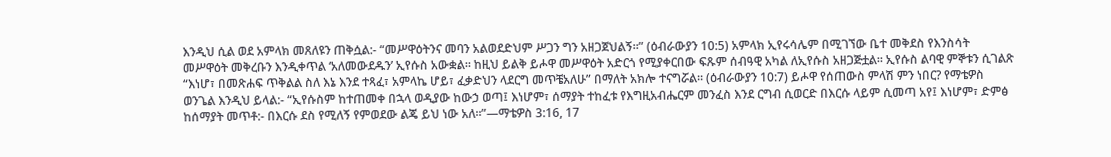እንዲህ ሲል ወደ አምላክ መጸለዩን ጠቅሷል:- “መሥዋዕትንና መባን አልወደድህም ሥጋን ግን አዘጋጀህልኝ።” (ዕብራውያን 10:5) አምላክ ኢየሩሳሌም በሚገኘው ቤተ መቅደስ የእንስሳት መሥዋዕት መቅረቡን እንዲቀጥል ‘አለመውደዱን’ ኢየሱስ አውቋል። ከዚህ ይልቅ ይሖዋ መሥዋዕት አድርጎ የሚያቀርበው ፍጹም ሰብዓዊ አካል ለኢየሱስ አዘጋጅቷል። ኢየሱስ ልባዊ ምኞቱን ሲገልጽ “እነሆ፣ በመጽሐፍ ጥቅልል ስለ እኔ እንደ ተጻፈ፣ አምላኬ ሆይ፣ ፈቃድህን ላደርግ መጥቼአለሁ” በማለት አክሎ ተናግሯል። (ዕብራውያን 10:7) ይሖዋ የሰጠውስ ምላሽ ምን ነበር? የማቴዎስ ወንጌል እንዲህ ይላል:- “ኢየሱስም ከተጠመቀ በኋላ ወዲያው ከውኃ ወጣ፤ እነሆም፣ ሰማያት ተከፈቱ የእግዚአብሔርም መንፈስ እንደ ርግብ ሲወርድ በእርሱ ላይም ሲመጣ አየ፤ እነሆም፣ ድምፅ ከሰማያት መጥቶ:- በእርሱ ደስ የሚለኝ የምወደው ልጄ ይህ ነው አለ።”—ማቴዎስ 3:16, 17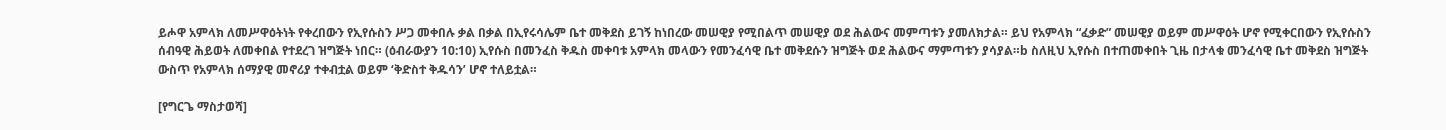ይሖዋ አምላክ ለመሥዋዕትነት የቀረበውን የኢየሱስን ሥጋ መቀበሉ ቃል በቃል በኢየሩሳሌም ቤተ መቅደስ ይገኝ ከነበረው መሠዊያ የሚበልጥ መሠዊያ ወደ ሕልውና መምጣቱን ያመለክታል። ይህ የአምላክ “ፈቃድ” መሠዊያ ወይም መሥዋዕት ሆኖ የሚቀርበውን የኢየሱስን ሰብዓዊ ሕይወት ለመቀበል የተደረገ ዝግጅት ነበር። (ዕብራውያን 10:10) ኢየሱስ በመንፈስ ቅዱስ መቀባቱ አምላክ መላውን የመንፈሳዊ ቤተ መቅደሱን ዝግጅት ወደ ሕልውና ማምጣቱን ያሳያል።b ስለዚህ ኢየሱስ በተጠመቀበት ጊዜ በታላቁ መንፈሳዊ ቤተ መቅደስ ዝግጅት ውስጥ የአምላክ ሰማያዊ መኖሪያ ተቀብቷል ወይም ‘ቅድስተ ቅዱሳን’ ሆኖ ተለይቷል።

[የግርጌ ማስታወሻ]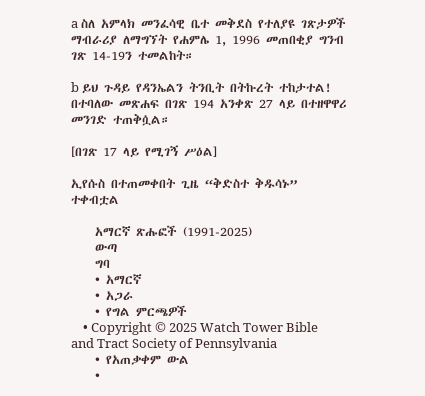a ስለ አምላክ መንፈሳዊ ቤተ መቅደስ የተለያዩ ገጽታዎች ማብራሪያ ለማግኘት የሐምሌ 1, 1996 መጠበቂያ ግንብ ገጽ 14-19ን ተመልከት።

b ይህ ጉዳይ የዳንኤልን ትንቢት በትኩረት ተከታተል! በተባለው መጽሐፍ በገጽ 194 አንቀጽ 27 ላይ በተዘዋዋሪ መንገድ ተጠቅሷል።

[በገጽ 17 ላይ የሚገኝ ሥዕል]

ኢየሱስ በተጠመቀበት ጊዜ “ቅድስተ ቅዱሳኑ” ተቀብቷል

    አማርኛ ጽሑፎች (1991-2025)
    ውጣ
    ግባ
    • አማርኛ
    • አጋራ
    • የግል ምርጫዎች
    • Copyright © 2025 Watch Tower Bible and Tract Society of Pennsylvania
    • የአጠቃቀም ውል
    •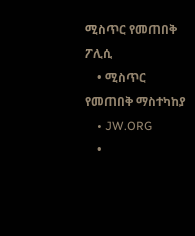ሚስጥር የመጠበቅ ፖሊሲ
    • ሚስጥር የመጠበቅ ማስተካከያ
    • JW.ORG
    •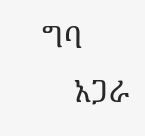ግባ
    አጋራ